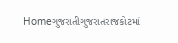Homeગુજરાતીગુજરાતરાજકોટમાં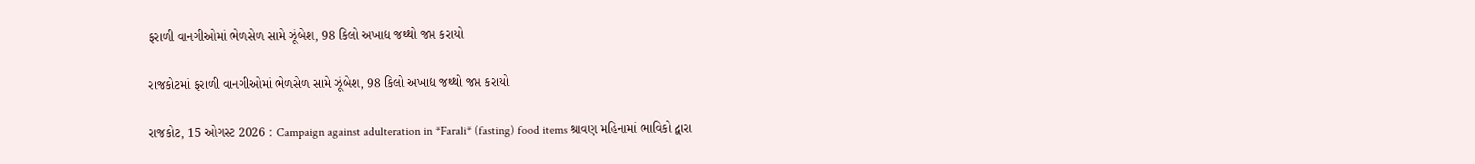ફરાળી વાનગીઓમાં ભેળસેળ સામે ઝૂંબેશ, 98 કિલો અખાદ્ય જથ્થો જપ્ત કરાયો

રાજકોટમાં ફરાળી વાનગીઓમાં ભેળસેળ સામે ઝૂંબેશ, 98 કિલો અખાદ્ય જથ્થો જપ્ત કરાયો

રાજકોટ, 15 ઓગસ્ટ 2026 : Campaign against adulteration in *Farali* (fasting) food items શ્રાવણ મહિનામાં ભાવિકો દ્વારા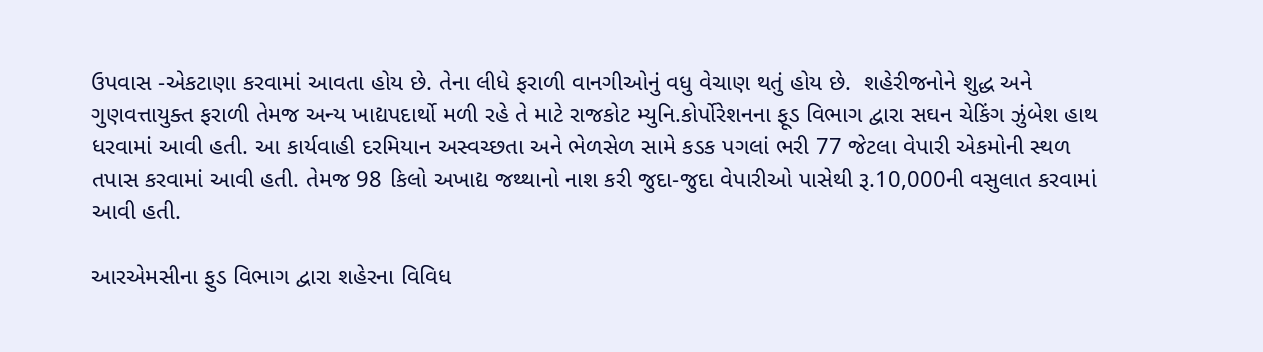ઉપવાસ -એકટાણા કરવામાં આવતા હોય છે. તેના લીધે ફરાળી વાનગીઓનું વધુ વેચાણ થતું હોય છે.  શહેરીજનોને શુદ્ધ અને ગુણવત્તાયુક્ત ફરાળી તેમજ અન્ય ખાદ્યપદાર્થો મળી રહે તે માટે રાજકોટ મ્યુનિ.કોર્પોરેશનના ફૂડ વિભાગ દ્વારા સઘન ચેકિંગ ઝુંબેશ હાથ ધરવામાં આવી હતી. આ કાર્યવાહી દરમિયાન અસ્વચ્છતા અને ભેળસેળ સામે કડક પગલાં ભરી 77 જેટલા વેપારી એકમોની સ્થળ તપાસ કરવામાં આવી હતી. તેમજ 98 કિલો અખાદ્ય જથ્થાનો નાશ કરી જુદા-જુદા વેપારીઓ પાસેથી રૂ.10,000ની વસુલાત કરવામાં આવી હતી.

આરએમસીના ફુડ વિભાગ દ્વારા શહેરના વિવિધ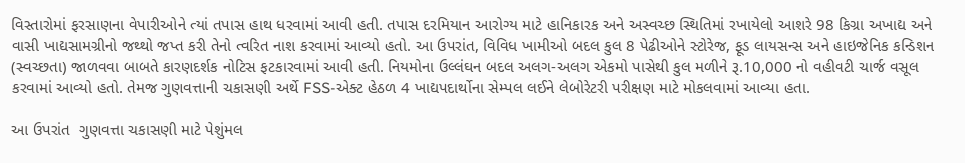વિસ્તારોમાં ફરસાણના વેપારીઓને ત્યાં તપાસ હાથ ધરવામાં આવી હતી. તપાસ દરમિયાન આરોગ્ય માટે હાનિકારક અને અસ્વચ્છ સ્થિતિમાં રખાયેલો આશરે 98 કિગ્રા અખાદ્ય અને વાસી ખાદ્યસામગ્રીનો જથ્થો જપ્ત કરી તેનો ત્વરિત નાશ કરવામાં આવ્યો હતો. આ ઉપરાંત, વિવિધ ખામીઓ બદલ કુલ 8 પેઢીઓને સ્ટોરેજ, ફૂડ લાયસન્સ અને હાઇજેનિક કન્ડિશન (સ્વચ્છતા) જાળવવા બાબતે કારણદર્શક નોટિસ ફટકારવામાં આવી હતી. નિયમોના ઉલ્લંઘન બદલ અલગ-અલગ એકમો પાસેથી કુલ મળીને રૂ.10,000 નો વહીવટી ચાર્જ વસૂલ કરવામાં આવ્યો હતો. તેમજ ગુણવત્તાની ચકાસણી અર્થે FSS-એક્ટ હેઠળ 4 ખાદ્યપદાર્થોના સેમ્પલ લઈને લેબોરેટરી પરીક્ષણ માટે મોકલવામાં આવ્યા હતા.

આ ઉપરાંત  ગુણવત્તા ચકાસણી માટે પેશુંમલ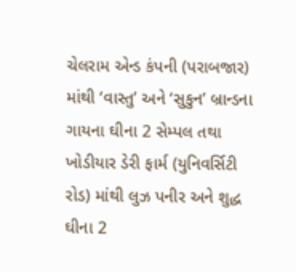ચેલરામ એન્ડ કંપની (પરાબજાર) માંથી ‘વાસ્તુ’ અને ‘સુકુન’ બ્રાન્ડના ગાયના ઘીના 2 સેમ્પલ તથા  ખોડીયાર ડેરી ફાર્મ (યુનિવર્સિટી રોડ) માંથી લુઝ પનીર અને શુદ્ધ ઘીના 2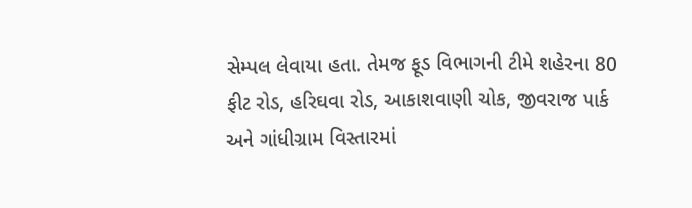સેમ્પલ લેવાયા હતા. તેમજ ફૂડ વિભાગની ટીમે શહેરના 80 ફીટ રોડ, હરિઘવા રોડ, આકાશવાણી ચોક, જીવરાજ પાર્ક અને ગાંધીગ્રામ વિસ્તારમાં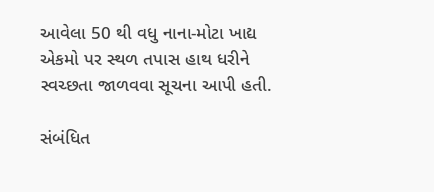આવેલા 50 થી વધુ નાના-મોટા ખાદ્ય એકમો પર સ્થળ તપાસ હાથ ધરીને સ્વચ્છતા જાળવવા સૂચના આપી હતી.

સંબંધિત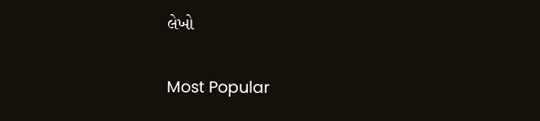લેખો

Most Popular